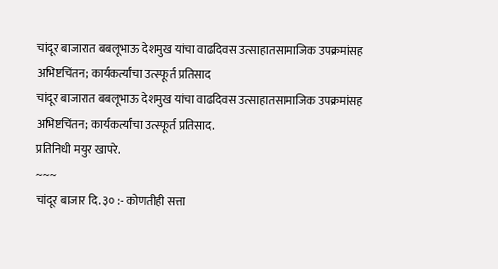चांदूर बाजारात बबलूभाऊ देशमुख यांचा वाढदिवस उत्साहातसामाजिक उपक्रमांसह अभिष्टचिंतन; कार्यकर्त्यांचा उत्स्फूर्त प्रतिसाद
चांदूर बाजारात बबलूभाऊ देशमुख यांचा वाढदिवस उत्साहातसामाजिक उपक्रमांसह अभिष्टचिंतन; कार्यकर्त्यांचा उत्स्फूर्त प्रतिसाद.
प्रतिनिधी मयुर खापरे.
~~~
चांदूर बाजार दि. ३० :- कोणतीही सत्ता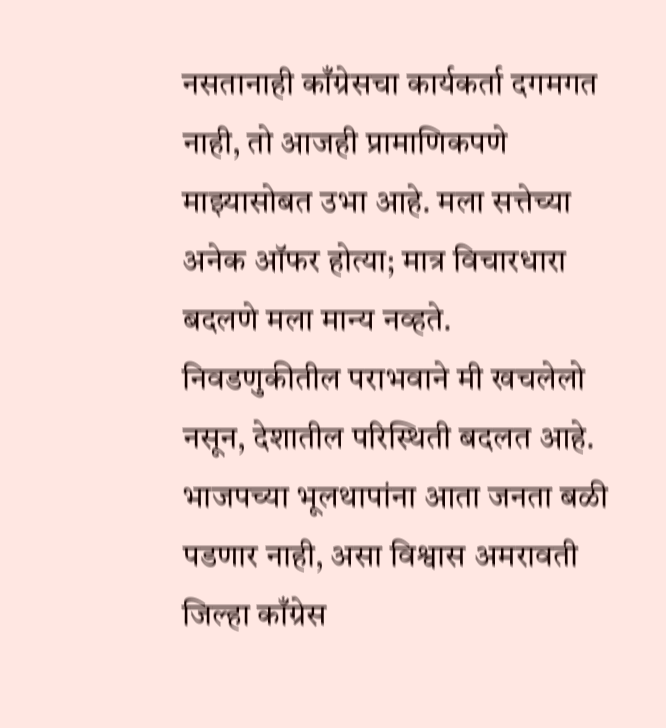नसतानाही काँग्रेसचा कार्यकर्ता दगमगत नाही, तो आजही प्रामाणिकपणे माझ्यासोबत उभा आहे. मला सत्तेच्या अनेक ऑफर होत्या; मात्र विचारधारा बदलणे मला मान्य नव्हते. निवडणुकीतील पराभवाने मी खचलेलो नसून, देशातील परिस्थिती बदलत आहे. भाजपच्या भूलथापांना आता जनता बळी पडणार नाही, असा विश्वास अमरावती जिल्हा काँग्रेस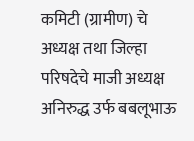कमिटी (ग्रामीण) चे अध्यक्ष तथा जिल्हा परिषदेचे माजी अध्यक्ष अनिरुद्ध उर्फ बबलूभाऊ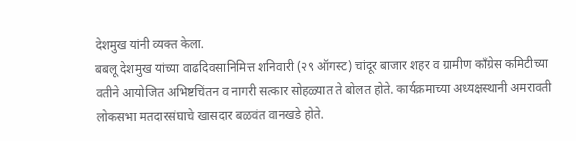देशमुख यांनी व्यक्त केला.
बबलू देशमुख यांच्या वाढदिवसानिमित्त शनिवारी (२९ ऑगस्ट) चांदूर बाजार शहर व ग्रामीण काँग्रेस कमिटीच्या वतीने आयोजित अभिष्टचिंतन व नागरी सत्कार सोहळ्यात ते बोलत होते. कार्यक्रमाच्या अध्यक्षस्थानी अमरावती लोकसभा मतदारसंघाचे खासदार बळवंत वानखडे होते.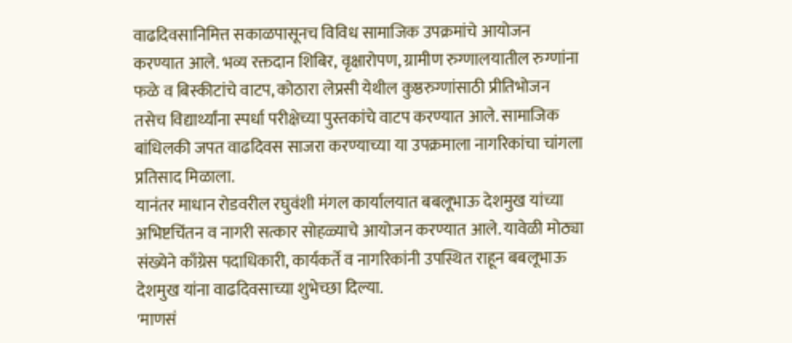वाढदिवसानिमित्त सकाळपासूनच विविध सामाजिक उपक्रमांचे आयोजन करण्यात आले. भव्य रक्तदान शिबिर, वृक्षारोपण, ग्रामीण रुग्णालयातील रुग्णांना फळे व बिस्कीटांचे वाटप, कोठारा लेप्रसी येथील कुष्ठरुग्णांसाठी प्रीतिभोजन तसेच विद्यार्थ्यांना स्पर्धा परीक्षेच्या पुस्तकांचे वाटप करण्यात आले. सामाजिक बांधिलकी जपत वाढदिवस साजरा करण्याच्या या उपक्रमाला नागरिकांचा चांगला प्रतिसाद मिळाला.
यानंतर माधान रोडवरील रघुवंशी मंगल कार्यालयात बबलूभाऊ देशमुख यांच्या अभिष्टचिंतन व नागरी सत्कार सोहळ्याचे आयोजन करण्यात आले. यावेळी मोठ्या संख्येने काँग्रेस पदाधिकारी, कार्यकर्ते व नागरिकांनी उपस्थित राहून बबलूभाऊ देशमुख यांना वाढदिवसाच्या शुभेच्छा दिल्या.
'माणसं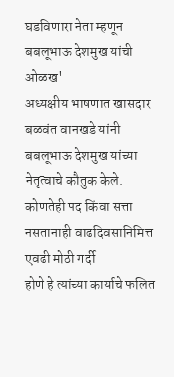घडविणारा नेता म्हणून बबलूभाऊ देशमुख यांची ओळख'
अध्यक्षीय भाषणात खासदार बळवंत वानखडे यांनी बबलूभाऊ देशमुख यांच्या नेतृत्वाचे कौतुक केले. कोणतेही पद किंवा सत्ता नसतानाही वाढदिवसानिमित्त एवढी मोठी गर्दी
होणे हे त्यांच्या कार्याचे फलित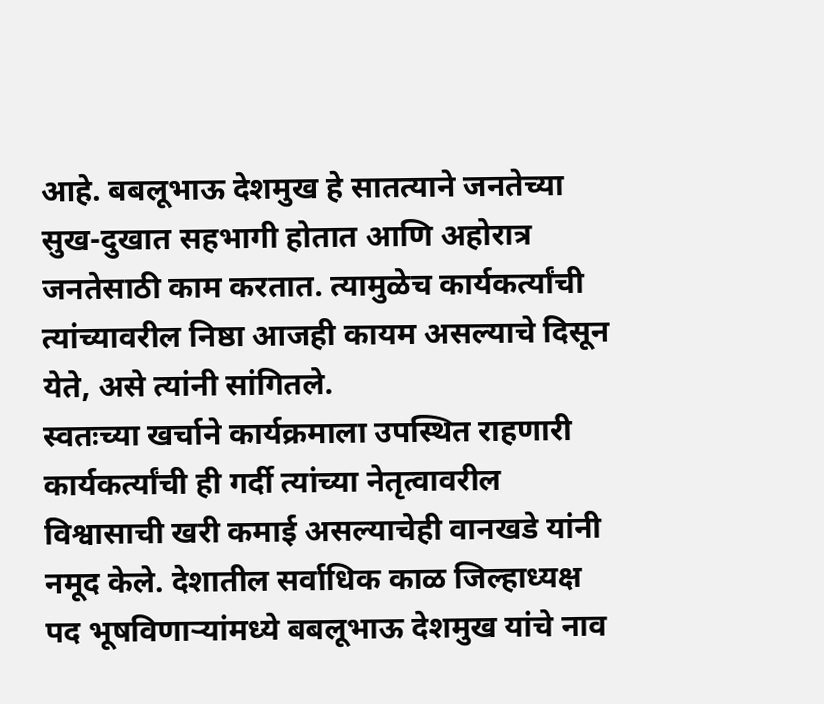आहे. बबलूभाऊ देशमुख हे सातत्याने जनतेच्या सुख-दुखात सहभागी होतात आणि अहोरात्र जनतेसाठी काम करतात. त्यामुळेच कार्यकर्त्यांची त्यांच्यावरील निष्ठा आजही कायम असल्याचे दिसून येते, असे त्यांनी सांगितले.
स्वतःच्या खर्चाने कार्यक्रमाला उपस्थित राहणारी कार्यकर्त्यांची ही गर्दी त्यांच्या नेतृत्वावरील विश्वासाची खरी कमाई असल्याचेही वानखडे यांनी नमूद केले. देशातील सर्वाधिक काळ जिल्हाध्यक्ष पद भूषविणाऱ्यांमध्ये बबलूभाऊ देशमुख यांचे नाव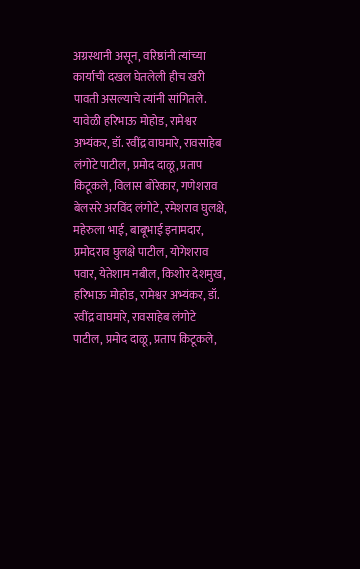अग्रस्थानी असून, वरिष्ठांनी त्यांच्या कार्याची दखल घेतलेली हीच खरी पावती असल्याचे त्यांनी सांगितले.
यावेळी हरिभाऊ मोहोड, रामेश्वर अभ्यंकर, डॉ. रवींद्र वाघमारे, रावसाहेब लंगोटे पाटील, प्रमोद दाळू, प्रताप किटूकले, विलास बोरेकार, गणेशराव
बेलसरे अरविंद लंगोटे, रमेशराव घुलक्षे, महेरुला भाई, बाबूभाई इनामदार, प्रमोदराव घुलक्षे पाटील, योगेशराव पवार, येतेशाम नबील, किशोर देशमुख, हरिभाऊ मोहोड, रामेश्वर अभ्यंकर, डॉ. रवींद्र वाघमारे, रावसाहेब लंगोटे पाटील, प्रमोद दाळू, प्रताप किटूकले,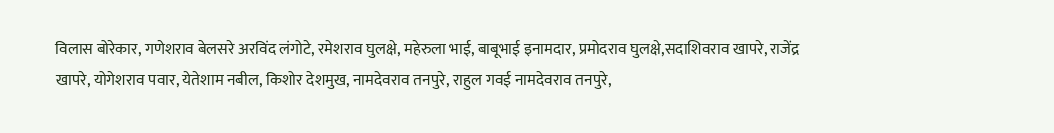विलास बोरेकार, गणेशराव बेलसरे अरविंद लंगोटे, रमेशराव घुलक्षे, महेरुला भाई, बाबूभाई इनामदार, प्रमोदराव घुलक्षे,सदाशिवराव खापरे, राजेंद्र खापरे, योगेशराव पवार, येतेशाम नबील, किशोर देशमुख, नामदेवराव तनपुरे, राहुल गवई नामदेवराव तनपुरे,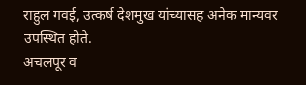राहुल गवई, उत्कर्ष देशमुख यांच्यासह अनेक मान्यवर उपस्थित होते.
अचलपूर व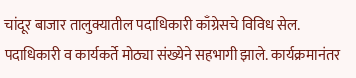चांदूर बाजार तालुक्यातील पदाधिकारी काँग्रेसचे विविध सेल. पदाधिकारी व कार्यकर्ते मोठ्या संख्येने सहभागी झाले. कार्यक्रमानंतर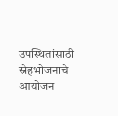उपस्थितांसाठी स्नेहभोजनाचे आयोजन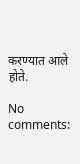करण्यात आले होते.

No comments: